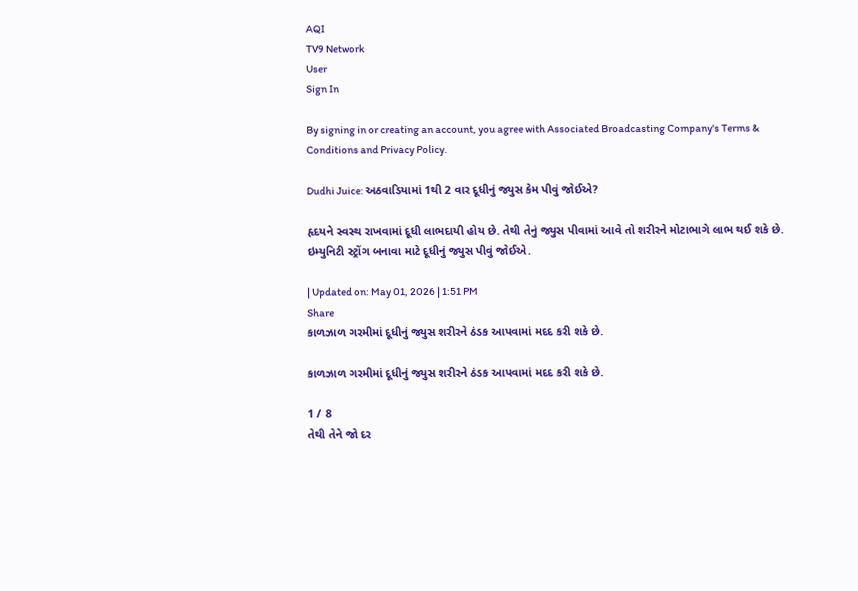AQI
TV9 Network
User
Sign In

By signing in or creating an account, you agree with Associated Broadcasting Company's Terms & Conditions and Privacy Policy.

Dudhi Juice: અઠવાડિયામાં 1થી 2 વાર દૂધીનું જ્યુસ કેમ પીવું જોઈએ?

હૃદયને સ્વસ્થ રાખવામાં દૂધી લાભદાયી હોય છે. તેથી તેનું જ્યુસ પીવામાં આવે તો શરીરને મોટાભાગે લાભ થઈ શકે છે. ઇમ્યુનિટી સ્ટ્રોંગ બનાવા માટે દૂધીનું જ્યુસ પીવું જોઈએ.

| Updated on: May 01, 2026 | 1:51 PM
Share
કાળઝાળ ગરમીમાં દૂધીનું જ્યુસ શરીરને ઠંડક આપવામાં મદદ કરી શકે છે.

કાળઝાળ ગરમીમાં દૂધીનું જ્યુસ શરીરને ઠંડક આપવામાં મદદ કરી શકે છે.

1 / 8
તેથી તેને જો દર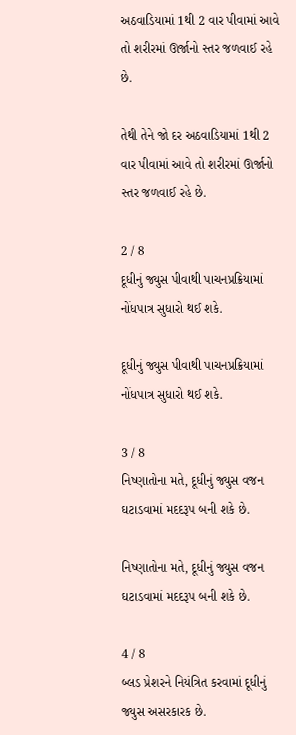અઠવાડિયામાં 1થી 2 વાર પીવામાં આવે તો શરીરમાં ઊર્જાનો સ્તર જળવાઈ રહે છે.

તેથી તેને જો દર અઠવાડિયામાં 1થી 2 વાર પીવામાં આવે તો શરીરમાં ઊર્જાનો સ્તર જળવાઈ રહે છે.

2 / 8
દૂધીનું જ્યુસ પીવાથી પાચનપ્રક્રિયામાં નોંધપાત્ર સુધારો થઈ શકે.

દૂધીનું જ્યુસ પીવાથી પાચનપ્રક્રિયામાં નોંધપાત્ર સુધારો થઈ શકે.

3 / 8
નિષ્ણાતોના મતે, દૂધીનું જ્યુસ વજન ઘટાડવામાં મદદરૂપ બની શકે છે.

નિષ્ણાતોના મતે, દૂધીનું જ્યુસ વજન ઘટાડવામાં મદદરૂપ બની શકે છે.

4 / 8
બ્લડ પ્રેશરને નિયંત્રિત કરવામાં દૂધીનું જ્યુસ અસરકારક છે.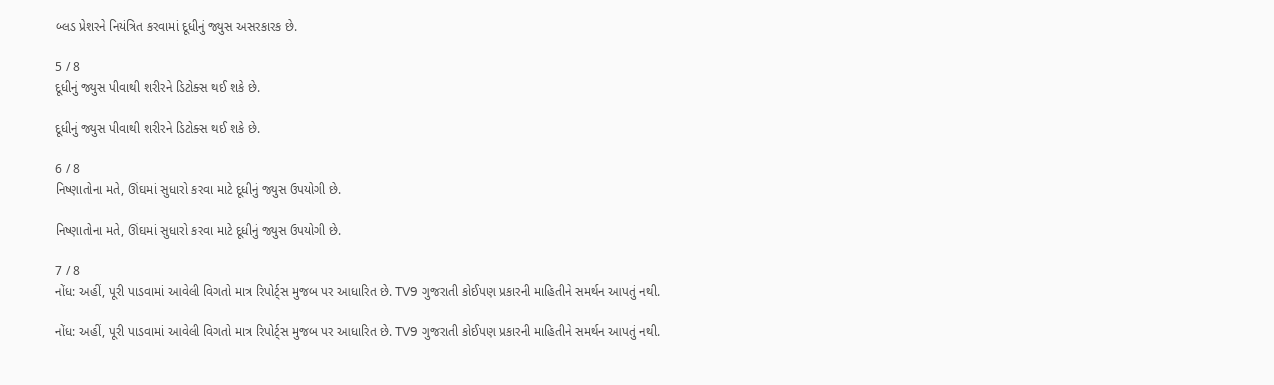બ્લડ પ્રેશરને નિયંત્રિત કરવામાં દૂધીનું જ્યુસ અસરકારક છે.

5 / 8
દૂધીનું જ્યુસ પીવાથી શરીરને ડિટોક્સ થઈ શકે છે.

દૂધીનું જ્યુસ પીવાથી શરીરને ડિટોક્સ થઈ શકે છે.

6 / 8
નિષ્ણાતોના મતે, ઊંઘમાં સુધારો કરવા માટે દૂધીનું જ્યુસ ઉપયોગી છે.

નિષ્ણાતોના મતે, ઊંઘમાં સુધારો કરવા માટે દૂધીનું જ્યુસ ઉપયોગી છે.

7 / 8
નોંધ: અહીં, પૂરી પાડવામાં આવેલી વિગતો માત્ર રિપોર્ટ્સ મુજબ પર આધારિત છે. TV9 ગુજરાતી કોઈપણ પ્રકારની માહિતીને સમર્થન આપતું નથી.

નોંધ: અહીં, પૂરી પાડવામાં આવેલી વિગતો માત્ર રિપોર્ટ્સ મુજબ પર આધારિત છે. TV9 ગુજરાતી કોઈપણ પ્રકારની માહિતીને સમર્થન આપતું નથી.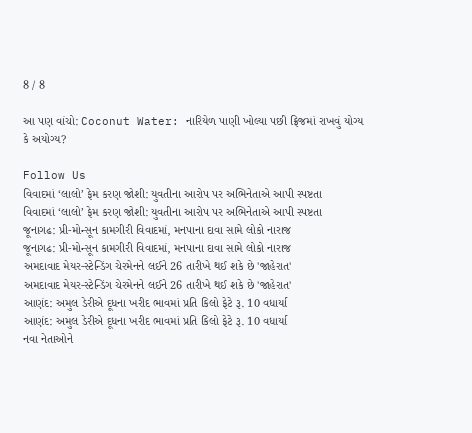8 / 8

આ પણ વાંચો: Coconut Water: નારિયેળ પાણી ખોલ્યા પછી ફ્રિજમાં રાખવું યોગ્ય કે અયોગ્ય?

Follow Us
વિવાદમાં ‘લાલો’ ફેમ કરણ જોશી: યુવતીના આરોપ પર અભિનેતાએ આપી સ્પષ્ટતા
વિવાદમાં ‘લાલો’ ફેમ કરણ જોશી: યુવતીના આરોપ પર અભિનેતાએ આપી સ્પષ્ટતા
જૂનાગઢ: પ્રી-મોન્સૂન કામગીરી વિવાદમાં, મનપાના દાવા સામે લોકો નારાજ
જૂનાગઢ: પ્રી-મોન્સૂન કામગીરી વિવાદમાં, મનપાના દાવા સામે લોકો નારાજ
અમદાવાદ મેયર-સ્ટેન્ડિંગ ચેરમેનને લઈને 26 તારીખે થઈ શકે છે 'જાહેરાત'
અમદાવાદ મેયર-સ્ટેન્ડિંગ ચેરમેનને લઈને 26 તારીખે થઈ શકે છે 'જાહેરાત'
આણંદ: અમુલ ડેરીએ દૂધના ખરીદ ભાવમાં પ્રતિ કિલો ફેટે રૂ. 10 વધાર્યા
આણંદ: અમુલ ડેરીએ દૂધના ખરીદ ભાવમાં પ્રતિ કિલો ફેટે રૂ. 10 વધાર્યા
નવા નેતાઓને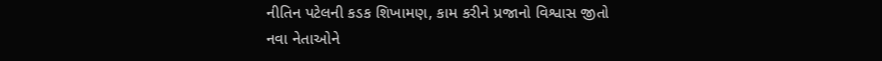નીતિન પટેલની કડક શિખામણ, કામ કરીને પ્રજાનો વિશ્વાસ જીતો
નવા નેતાઓને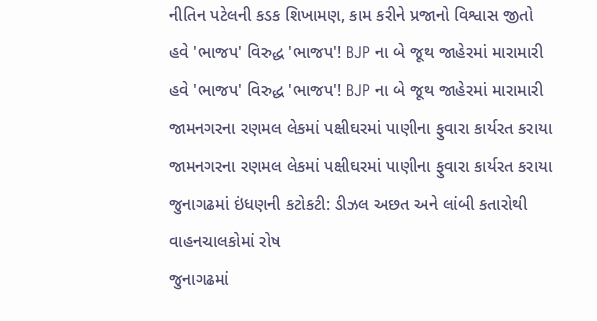નીતિન પટેલની કડક શિખામણ, કામ કરીને પ્રજાનો વિશ્વાસ જીતો
હવે 'ભાજપ' વિરુદ્ધ 'ભાજપ'! BJP ના બે જૂથ જાહેરમાં મારામારી
હવે 'ભાજપ' વિરુદ્ધ 'ભાજપ'! BJP ના બે જૂથ જાહેરમાં મારામારી
જામનગરના રણમલ લેકમાં પક્ષીઘરમાં પાણીના ફુવારા કાર્યરત કરાયા
જામનગરના રણમલ લેકમાં પક્ષીઘરમાં પાણીના ફુવારા કાર્યરત કરાયા
જુનાગઢમાં ઇંધણની કટોકટી: ડીઝલ અછત અને લાંબી કતારોથી વાહનચાલકોમાં રોષ
જુનાગઢમાં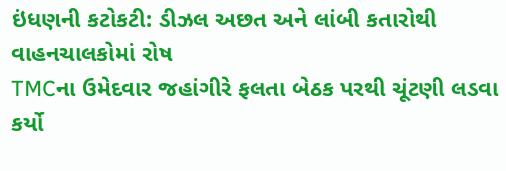ઇંધણની કટોકટી: ડીઝલ અછત અને લાંબી કતારોથી વાહનચાલકોમાં રોષ
TMCના ઉમેદવાર જહાંગીરે ફલતા બેઠક પરથી ચૂંટણી લડવા કર્યો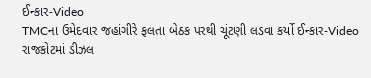ઈન્કાર-Video
TMCના ઉમેદવાર જહાંગીરે ફલતા બેઠક પરથી ચૂંટણી લડવા કર્યો ઈન્કાર-Video
રાજકોટમાં ડીઝલ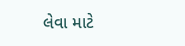લેવા માટે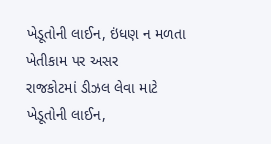ખેડૂતોની લાઈન, ઇંધણ ન મળતા ખેતીકામ પર અસર
રાજકોટમાં ડીઝલ લેવા માટે ખેડૂતોની લાઈન,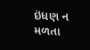ઇંધણ ન મળતા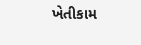ખેતીકામ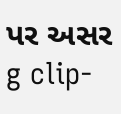પર અસર
g clip-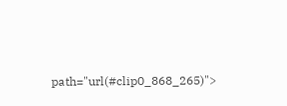path="url(#clip0_868_265)">